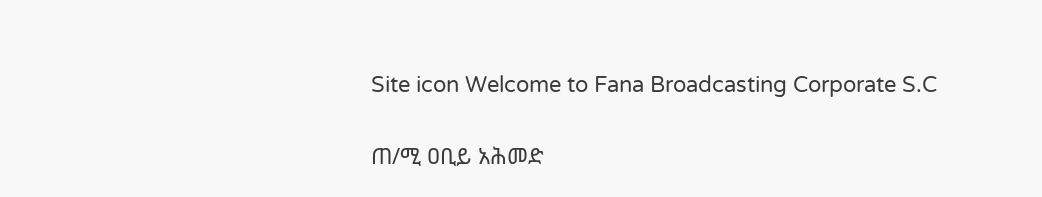Site icon Welcome to Fana Broadcasting Corporate S.C

ጠ/ሚ ዐቢይ አሕመድ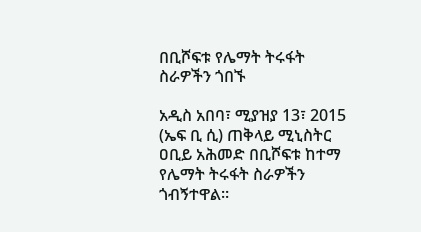በቢሾፍቱ የሌማት ትሩፋት ስራዎችን ጎበኙ

አዲስ አበባ፣ ሚያዝያ 13፣ 2015 (ኤፍ ቢ ሲ) ጠቅላይ ሚኒስትር ዐቢይ አሕመድ በቢሾፍቱ ከተማ የሌማት ትሩፋት ስራዎችን ጎብኝተዋል።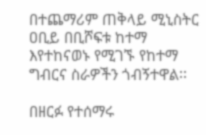በተጨማሪም ጠቅላይ ሚኒስትር ዐቢይ በቢሾፍቱ ከተማ እየተከናወኑ የሚገኙ የከተማ ግብርና ስራዎችን ጎብኝተዋል፡፡

በዘርፉ የተሰማሩ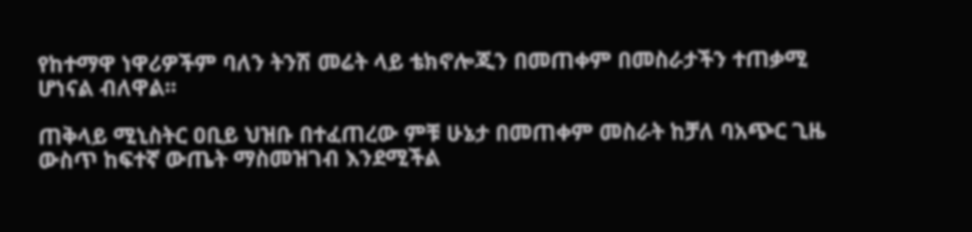የከተማዋ ነዋሪዎችም ባለን ትንሽ መሬት ላይ ቴክኖሎጂን በመጠቀም በመስራታችን ተጠቃሚ ሆነናል ብለዋል፡፡

ጠቅላይ ሚኒስትር ዐቢይ ህዝቡ በተፈጠረው ምቹ ሁኔታ በመጠቀም መስራት ከቻለ ባአጭር ጊዜ ውስጥ ከፍተኛ ውጤት ማስመዝገብ እንደሚችል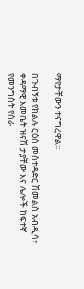ማየታቸውን ተናግረዋል፡፡

በጉብኝቱ የክልሉ ርዕሰ መስተዳድር ሽመልስ አብዲሳ፣ ቀዳማዊ እመቤት ዝናሽ ታያቸው እና ሌሎች ከፍተኛ የመንግስት የስራ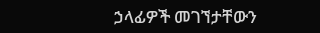ኃላፊዎች መገኘታቸውን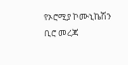የኦሮሚያ ኮሙኒኬሽን ቢሮ መረጃ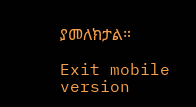ያመለክታል።

Exit mobile version